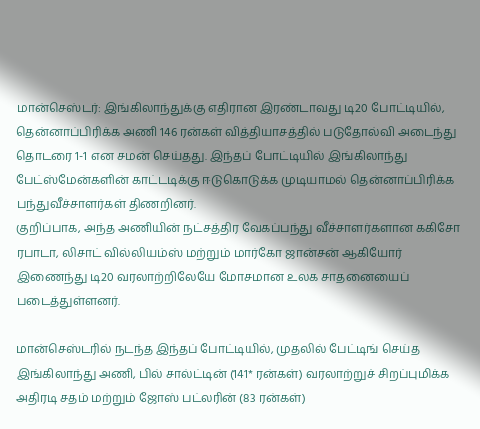மான்செஸ்டர்: இங்கிலாந்துக்கு எதிரான இரண்டாவது டி20 போட்டியில், தென்னாப்பிரிக்க அணி 146 ரன்கள் வித்தியாசத்தில் படுதோல்வி அடைந்து தொடரை 1-1 என சமன் செய்தது. இந்தப் போட்டியில் இங்கிலாந்து பேட்ஸ்மேன்களின் காட்டடிக்கு ஈடுகொடுக்க முடியாமல் தென்னாப்பிரிக்க பந்துவீச்சாளர்கள் திணறினர்.
குறிப்பாக, அந்த அணியின் நட்சத்திர வேகப்பந்து வீச்சாளர்களான ககிசோ ரபாடா, லிசாட் வில்லியம்ஸ் மற்றும் மார்கோ ஜான்சன் ஆகியோர் இணைந்து டி20 வரலாற்றிலேயே மோசமான உலக சாதனையைப் படைத்துள்ளனர்.

மான்செஸ்டரில் நடந்த இந்தப் போட்டியில், முதலில் பேட்டிங் செய்த இங்கிலாந்து அணி, பில் சால்ட்டின் (141* ரன்கள்) வரலாற்றுச் சிறப்புமிக்க அதிரடி சதம் மற்றும் ஜோஸ் பட்லரின் (83 ரன்கள்)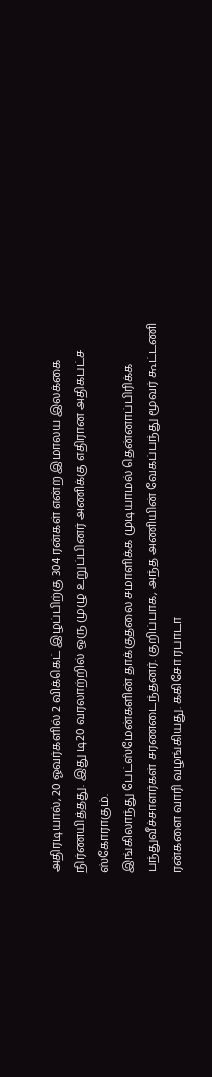அதிரடியால், 20 ஓவர்களில் 2 விக்கெட் இழப்பிற்கு 304 ரன்கள் என்ற இமாலய இலக்கை நிர்ணயித்தது. இது டி20 வரலாற்றில் ஒரு முழு உறுப்பினர் அணிக்கு எதிரான அதிகபட்ச ஸ்கோராகும்.
இங்கிலாந்து பேட்ஸ்மேன்களின் தாக்குதலை சமாளிக்க முடியாமல் தென்னாப்பிரிக்க பந்துவீச்சாளர்கள் சரணடைந்தனர். குறிப்பாக, அந்த அணியின் வேகப்பந்து மூவர் கூட்டணி ரன்களை வாரி வழங்கியது. ககிசோ ரபாடா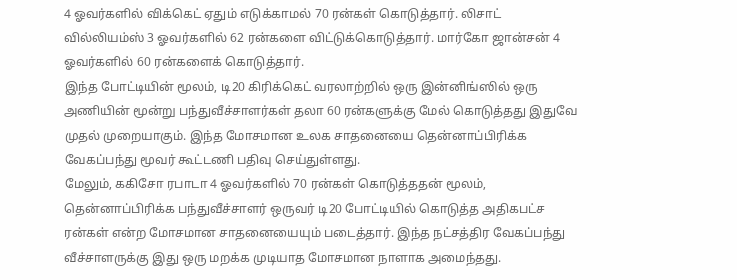4 ஓவர்களில் விக்கெட் ஏதும் எடுக்காமல் 70 ரன்கள் கொடுத்தார். லிசாட் வில்லியம்ஸ் 3 ஓவர்களில் 62 ரன்களை விட்டுக்கொடுத்தார். மார்கோ ஜான்சன் 4 ஓவர்களில் 60 ரன்களைக் கொடுத்தார்.
இந்த போட்டியின் மூலம், டி20 கிரிக்கெட் வரலாற்றில் ஒரு இன்னிங்ஸில் ஒரு அணியின் மூன்று பந்துவீச்சாளர்கள் தலா 60 ரன்களுக்கு மேல் கொடுத்தது இதுவே முதல் முறையாகும். இந்த மோசமான உலக சாதனையை தென்னாப்பிரிக்க வேகப்பந்து மூவர் கூட்டணி பதிவு செய்துள்ளது.
மேலும், ககிசோ ரபாடா 4 ஓவர்களில் 70 ரன்கள் கொடுத்ததன் மூலம், தென்னாப்பிரிக்க பந்துவீச்சாளர் ஒருவர் டி20 போட்டியில் கொடுத்த அதிகபட்ச ரன்கள் என்ற மோசமான சாதனையையும் படைத்தார். இந்த நட்சத்திர வேகப்பந்து வீச்சாளருக்கு இது ஒரு மறக்க முடியாத மோசமான நாளாக அமைந்தது.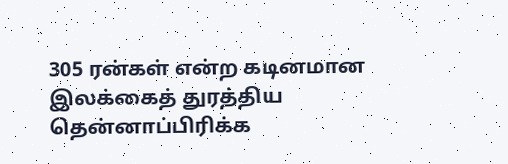305 ரன்கள் என்ற கடினமான இலக்கைத் துரத்திய தென்னாப்பிரிக்க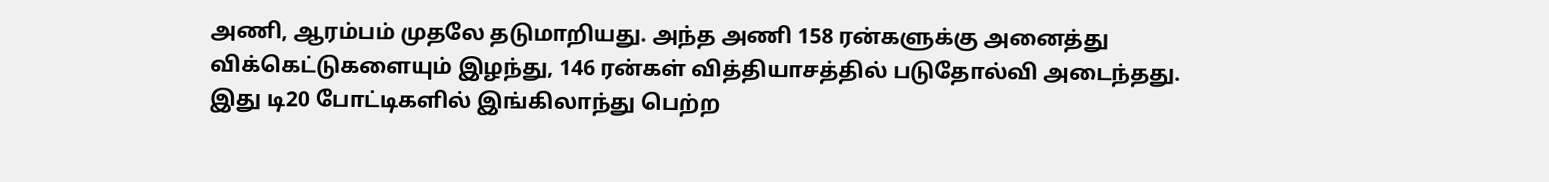அணி, ஆரம்பம் முதலே தடுமாறியது. அந்த அணி 158 ரன்களுக்கு அனைத்து விக்கெட்டுகளையும் இழந்து, 146 ரன்கள் வித்தியாசத்தில் படுதோல்வி அடைந்தது. இது டி20 போட்டிகளில் இங்கிலாந்து பெற்ற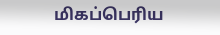மிகப்பெரிய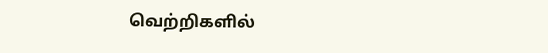வெற்றிகளில்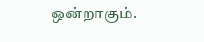ஒன்றாகும்.